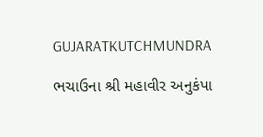GUJARATKUTCHMUNDRA

ભચાઉના શ્રી મહાવીર અનુકંપા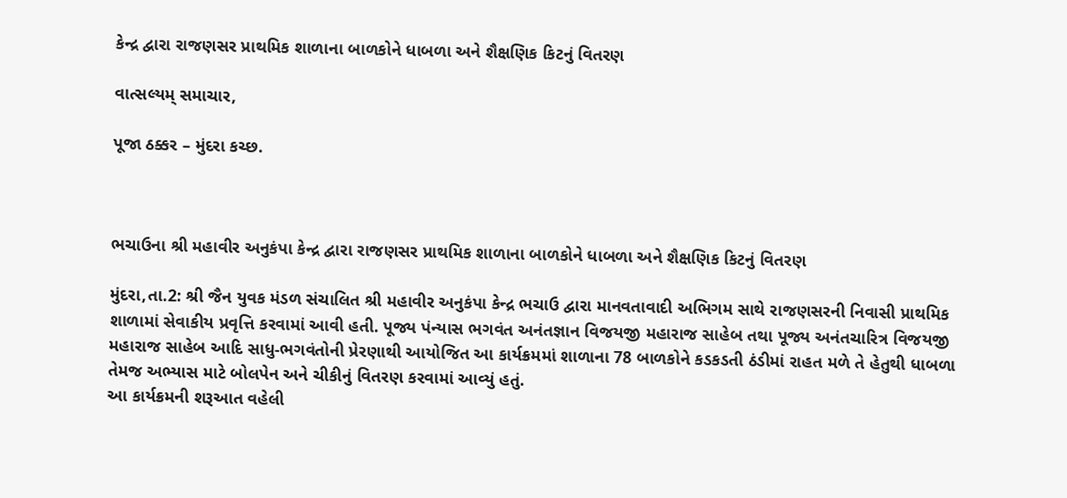કેન્દ્ર દ્વારા રાજણસર પ્રાથમિક શાળાના બાળકોને ધાબળા અને શૈક્ષણિક કિટનું વિતરણ

વાત્સલ્યમ્ સમાચાર,

પૂજા ઠક્કર – મુંદરા કચ્છ.



ભચાઉના શ્રી મહાવીર અનુકંપા કેન્દ્ર દ્વારા રાજણસર પ્રાથમિક શાળાના બાળકોને ધાબળા અને શૈક્ષણિક કિટનું વિતરણ

મુંદરા,તા.2: શ્રી જૈન યુવક મંડળ સંચાલિત શ્રી મહાવીર અનુકંપા કેન્દ્ર ભચાઉ દ્વારા માનવતાવાદી અભિગમ સાથે રાજણસરની નિવાસી પ્રાથમિક શાળામાં સેવાકીય પ્રવૃત્તિ કરવામાં આવી હતી. પૂજ્ય પંન્યાસ ભગવંત અનંતજ્ઞાન વિજયજી મહારાજ સાહેબ તથા પૂજ્ય અનંતચારિત્ર વિજયજી મહારાજ સાહેબ આદિ સાધુ-ભગવંતોની પ્રેરણાથી આયોજિત આ કાર્યક્રમમાં શાળાના 78 બાળકોને કડકડતી ઠંડીમાં રાહત મળે તે હેતુથી ધાબળા તેમજ અભ્યાસ માટે બોલપેન અને ચીકીનું વિતરણ કરવામાં આવ્યું હતું.
આ કાર્યક્રમની શરૂઆત વહેલી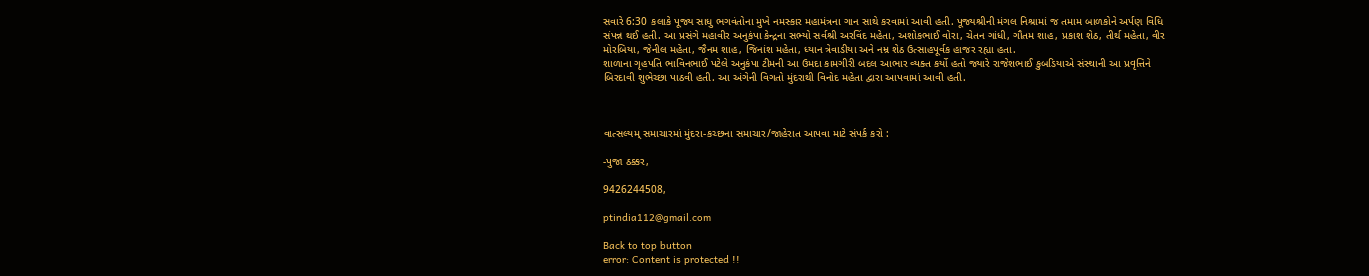સવારે 6:30 કલાકે પૂજ્ય સાધુ ભગવંતોના મુખે નમસ્કાર મહામંત્રના ગાન સાથે કરવામાં આવી હતી. પૂજ્યશ્રીની મંગલ નિશ્રામાં જ તમામ બાળકોને અર્પણ વિધિ સંપન્ન થઈ હતી. આ પ્રસંગે મહાવીર અનુકંપા કેન્દ્રના સભ્યો સર્વશ્રી અરવિંદ મહેતા, અશોકભાઈ વોરા, ચેતન ગાંધી, ગૌતમ શાહ, પ્રકાશ શેઠ, તીર્થ મહેતા, વીર મોરબિયા, જેનીલ મહેતા, જૈનમ શાહ, જિનાંશ મહેતા, ધ્યાન ત્રેવાડીયા અને નમ્ર શેઠ ઉત્સાહપૂર્વક હાજર રહ્યા હતા.
શાળાના ગૃહપતિ ભાવિનભાઈ પટેલે અનુકંપા ટીમની આ ઉમદા કામગીરી બદલ આભાર વ્યક્ત કર્યો હતો જ્યારે રાજેશભાઈ કુબડિયાએ સંસ્થાની આ પ્રવૃત્તિને બિરદાવી શુભેચ્છા પાઠવી હતી. આ અંગેની વિગતો મુંદરાથી વિનોદ મહેતા દ્વારા આપવામાં આવી હતી.



વાત્સલ્યમ્ સમાચારમાં મુંદરા-કચ્છના સમાચાર/જાહેરાત આપવા માટે સંપર્ક કરો :

-પુજા ઠક્કર,

9426244508,

ptindia112@gmail.com

Back to top button
error: Content is protected !!